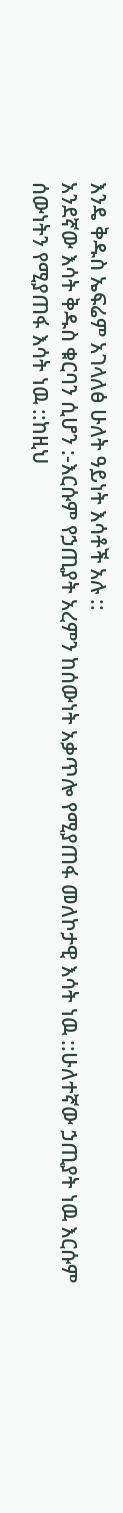እንዴ ቅዱስ ኤፍሬም አገላለፅ ሁለት ዓይነት እሳቶች አሉ ::
አንደኛው እሳት ቅዱስ ቁርባን ሲሆን :-እርሱም የኃጢያት አረምን ከሰውነት አቃጥሎ የሚያጠፋ መለኮታዊ እሳት ነዉ ::ሁለተኛው ኃጢያት ነዉ እርሱም ሰውነትን የሚያጠፋ እሳት ነዉ ::ከዚህ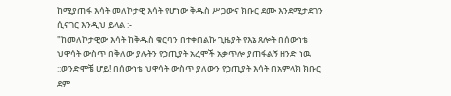ከሚያጠፋ እሳት መለኮታዊ እሳት የሆነው ቅዱስ ሥጋውና ክቡር ደሙ እንደሚታደገን ሲናገር እንዲህ ይላል :-
"ከመለኮታዊው እሳት ከቅዱስ ቁርባን በተቀበልኩ ጊዜያት የእኔ ጸሎት በሰውነቴ ህዋሳት ውስጥ በቅለው ያሉትን የኃጢያት አረሞች አቃጥሎ ያጠፋልኝ ዘንድ ነዉ ::ወንድሞቼ ሆይ! በሰውነቴ ህዋሳት ውስጥ ያለውን የኃጢያት እሳት በአምላክ ክቡር ደም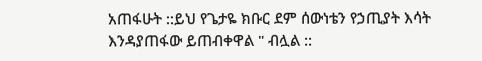አጠፋሁት ::ይህ የጌታዬ ክቡር ደም ሰውነቴን የኃጢያት እሳት እንዳያጠፋው ይጠብቀዋል " ብሏል ::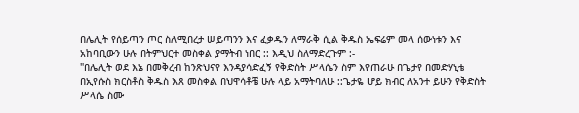በሌሊት የሰይጣን ጦር ስለሚበረታ ሠይጣንን እና ፈቃዱን ለማራቅ ሲል ቅዱስ ኤፍሬም መላ ሰውነቱን እና አከባቢውን ሁሉ በትምህርተ መስቀል ያማትብ ነበር :: እዲህ ስለማድረጉም :-
"በሌሊት ወደ እኔ በመቅረብ ከንጽህናየ እንዳያሳድፈኝ የቅድስት ሥላሴን ስም እየጠራሁ በጌታየ በመድሃኒቴ በኢየሱስ ክርስቶስ ቅዱስ እጸ መስቀል በህዋሳቶቼ ሁሉ ላይ አማትባለሁ ::ጌታዬ ሆይ ክብር ለአንተ ይሁን የቅድስት ሥላሴ ስሙ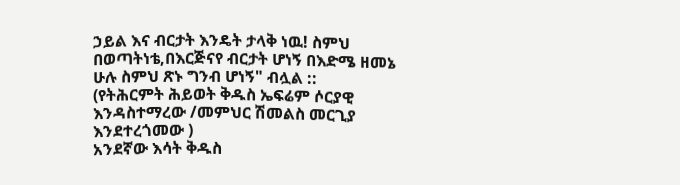ኃይል እና ብርታት እንዴት ታላቅ ነዉ! ስምህ በወጣትነቴ,በእርጅናየ ብርታት ሆነኝ በእድሜ ዘመኔ ሁሉ ስምህ ጽኑ ግንብ ሆነኝ" ብሏል ::
(የትሕርምት ሕይወት ቅዱስ ኤፍሬም ሶርያዊ እንዳስተማረው /መምህር ሽመልስ መርጊያ እንደተረጎመው )
አንደኛው እሳት ቅዱስ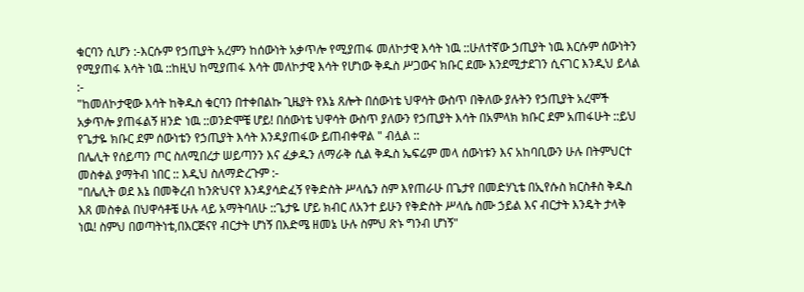ቁርባን ሲሆን :-እርሱም የኃጢያት አረምን ከሰውነት አቃጥሎ የሚያጠፋ መለኮታዊ እሳት ነዉ ::ሁለተኛው ኃጢያት ነዉ እርሱም ሰውነትን የሚያጠፋ እሳት ነዉ ::ከዚህ ከሚያጠፋ እሳት መለኮታዊ እሳት የሆነው ቅዱስ ሥጋውና ክቡር ደሙ እንደሚታደገን ሲናገር እንዲህ ይላል :-
"ከመለኮታዊው እሳት ከቅዱስ ቁርባን በተቀበልኩ ጊዜያት የእኔ ጸሎት በሰውነቴ ህዋሳት ውስጥ በቅለው ያሉትን የኃጢያት አረሞች አቃጥሎ ያጠፋልኝ ዘንድ ነዉ ::ወንድሞቼ ሆይ! በሰውነቴ ህዋሳት ውስጥ ያለውን የኃጢያት እሳት በአምላክ ክቡር ደም አጠፋሁት ::ይህ የጌታዬ ክቡር ደም ሰውነቴን የኃጢያት እሳት እንዳያጠፋው ይጠብቀዋል " ብሏል ::
በሌሊት የሰይጣን ጦር ስለሚበረታ ሠይጣንን እና ፈቃዱን ለማራቅ ሲል ቅዱስ ኤፍሬም መላ ሰውነቱን እና አከባቢውን ሁሉ በትምህርተ መስቀል ያማትብ ነበር :: እዲህ ስለማድረጉም :-
"በሌሊት ወደ እኔ በመቅረብ ከንጽህናየ እንዳያሳድፈኝ የቅድስት ሥላሴን ስም እየጠራሁ በጌታየ በመድሃኒቴ በኢየሱስ ክርስቶስ ቅዱስ እጸ መስቀል በህዋሳቶቼ ሁሉ ላይ አማትባለሁ ::ጌታዬ ሆይ ክብር ለአንተ ይሁን የቅድስት ሥላሴ ስሙ ኃይል እና ብርታት እንዴት ታላቅ ነዉ! ስምህ በወጣትነቴ,በእርጅናየ ብርታት ሆነኝ በእድሜ ዘመኔ ሁሉ ስምህ ጽኑ ግንብ ሆነኝ"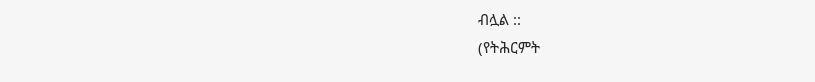ብሏል ::
(የትሕርምት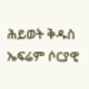ሕይወት ቅዱስ ኤፍሬም ሶርያዊ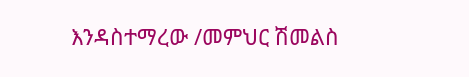እንዳስተማረው /መምህር ሽመልስ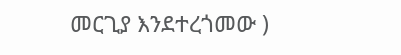መርጊያ እንደተረጎመው )